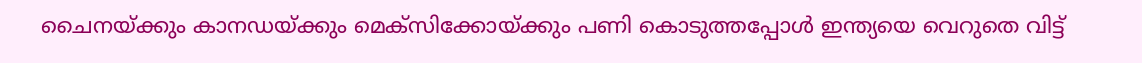ചൈനയ്ക്കും കാനഡയ്ക്കും മെക്‌സിക്കോയ്ക്കും പണി കൊടുത്തപ്പോൾ ഇന്ത്യയെ വെറുതെ വിട്ട്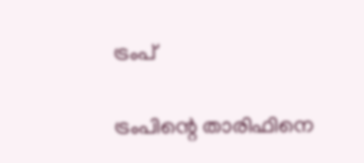ട്രംപ്

ട്രംപിന്റെ താരിഫിനെ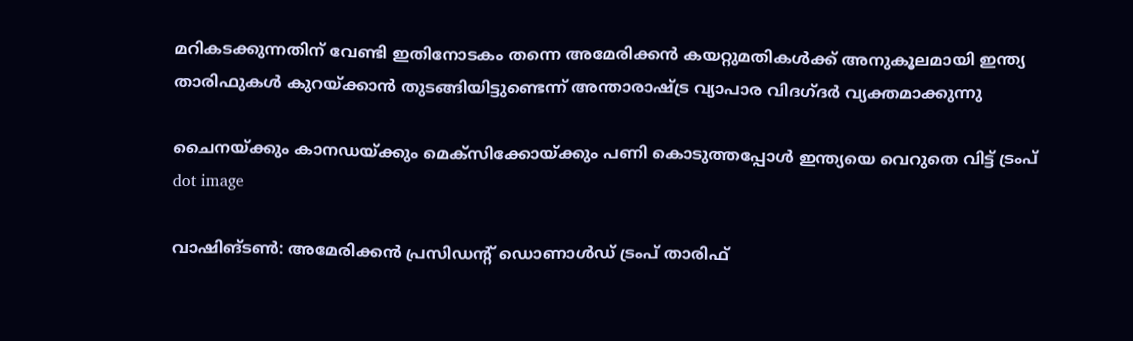മറികടക്കുന്നതിന് വേണ്ടി ഇതിനോടകം തന്നെ അമേരിക്കന്‍ കയറ്റുമതികള്‍ക്ക് അനുകൂലമായി ഇന്ത്യ താരിഫുകള്‍ കുറയ്ക്കാന്‍ തുടങ്ങിയിട്ടുണ്ടെന്ന് അന്താരാഷ്ട്ര വ്യാപാര വിദഗ്ദര്‍ വ്യക്തമാക്കുന്നു

ചൈനയ്ക്കും കാനഡയ്ക്കും മെക്‌സിക്കോയ്ക്കും പണി കൊടുത്തപ്പോൾ ഇന്ത്യയെ വെറുതെ വിട്ട് ട്രംപ്
dot image

വാഷിങ്ടണ്‍: അമേരിക്കന്‍ പ്രസിഡന്റ് ഡൊണാള്‍ഡ് ട്രംപ് താരിഫ്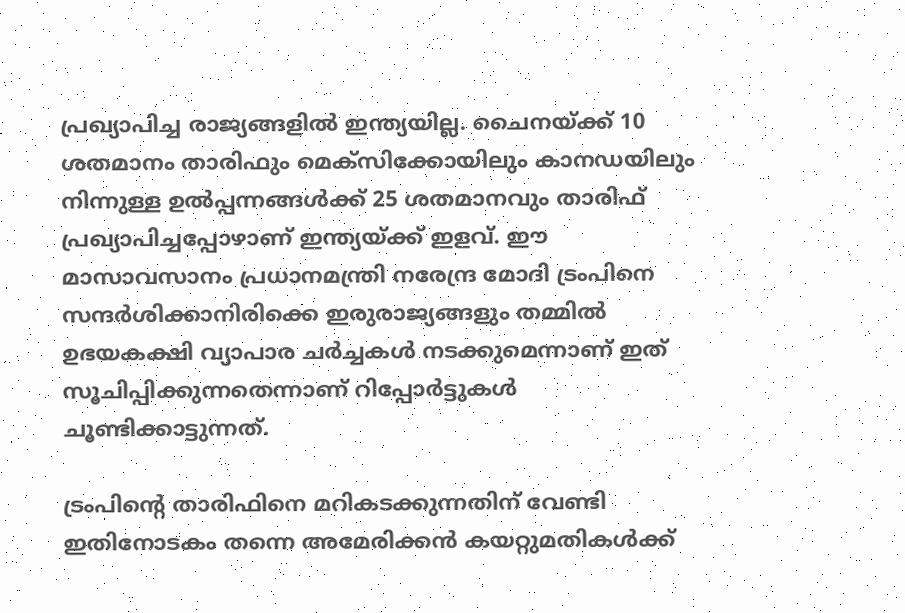പ്രഖ്യാപിച്ച രാജ്യങ്ങളില്‍ ഇന്ത്യയില്ല. ചൈനയ്ക്ക് 10 ശതമാനം താരിഫും മെക്‌സിക്കോയിലും കാനഡയിലും നിന്നുള്ള ഉല്‍പ്പന്നങ്ങള്‍ക്ക് 25 ശതമാനവും താരിഫ് പ്രഖ്യാപിച്ചപ്പോഴാണ് ഇന്ത്യയ്ക്ക് ഇളവ്. ഈ മാസാവസാനം പ്രധാനമന്ത്രി നരേന്ദ്ര മോദി ട്രംപിനെ സന്ദര്‍ശിക്കാനിരിക്കെ ഇരുരാജ്യങ്ങളും തമ്മില്‍ ഉഭയകക്ഷി വ്യാപാര ചര്‍ച്ചകള്‍ നടക്കുമെന്നാണ് ഇത് സൂചിപ്പിക്കുന്നതെന്നാണ് റിപ്പോര്‍ട്ടുകള്‍ ചൂണ്ടിക്കാട്ടുന്നത്.

ട്രംപിന്റെ താരിഫിനെ മറികടക്കുന്നതിന് വേണ്ടി ഇതിനോടകം തന്നെ അമേരിക്കന്‍ കയറ്റുമതികള്‍ക്ക്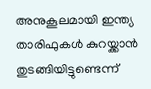അനുകൂലമായി ഇന്ത്യ താരിഫുകള്‍ കുറയ്ക്കാന്‍ തുടങ്ങിയിട്ടുണ്ടെന്ന്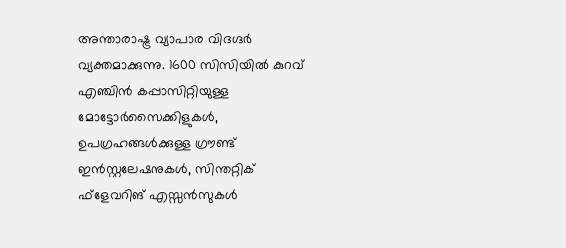അന്താരാഷ്ട്ര വ്യാപാര വിദഗ്ദര്‍ വ്യക്തമാക്കുന്നു. 1600 സിസിയില്‍ കുറവ് എഞ്ചിന്‍ കപ്പാസിറ്റിയുള്ള മോട്ടോര്‍സൈക്കിളുകള്‍, ഉപഗ്രഹങ്ങള്‍ക്കുള്ള ഗ്രൗണ്ട് ഇന്‍സ്റ്റലേഷനുകള്‍, സിന്തറ്റിക് ഫ്‌ളേവറിങ് എസ്സന്‍സുകള്‍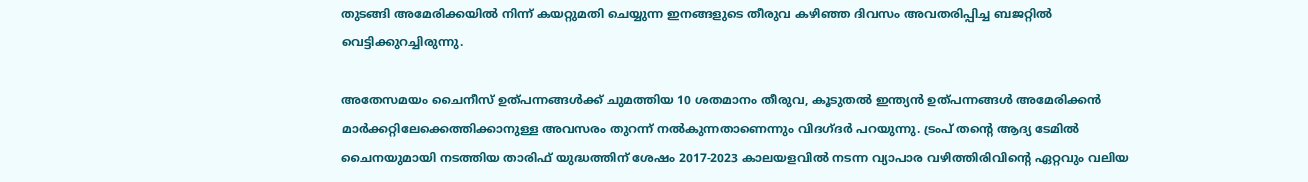തുടങ്ങി അമേരിക്കയില്‍ നിന്ന് കയറ്റുമതി ചെയ്യുന്ന ഇനങ്ങളുടെ തീരുവ കഴിഞ്ഞ ദിവസം അവതരിപ്പിച്ച ബജറ്റില്‍ വെട്ടിക്കുറച്ചിരുന്നു.

അതേസമയം ചൈനീസ് ഉത്പന്നങ്ങള്‍ക്ക് ചുമത്തിയ 10 ശതമാനം തീരുവ, കൂടുതല്‍ ഇന്ത്യന്‍ ഉത്പന്നങ്ങള്‍ അമേരിക്കന്‍ മാര്‍ക്കറ്റിലേക്കെത്തിക്കാനുള്ള അവസരം തുറന്ന് നല്‍കുന്നതാണെന്നും വിദഗ്ദര്‍ പറയുന്നു. ട്രംപ് തന്റെ ആദ്യ ടേമില്‍ ചൈനയുമായി നടത്തിയ താരിഫ് യുദ്ധത്തിന് ശേഷം 2017-2023 കാലയളവില്‍ നടന്ന വ്യാപാര വഴിത്തിരിവിന്റെ ഏറ്റവും വലിയ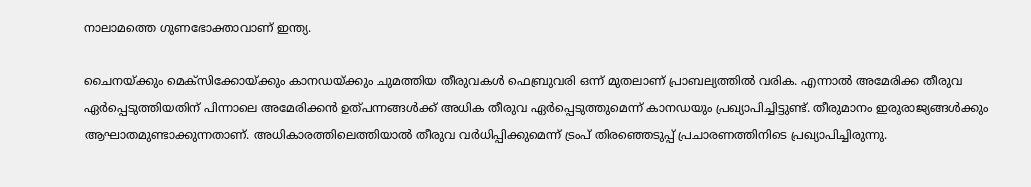നാലാമത്തെ ഗുണഭോക്താവാണ് ഇന്ത്യ.

ചൈനയ്ക്കും മെക്‌സിക്കോയ്ക്കും കാനഡയ്ക്കും ചുമത്തിയ തീരുവകള്‍ ഫെബ്രുവരി ഒന്ന് മുതലാണ് പ്രാബല്യത്തില്‍ വരിക. എന്നാല്‍ അമേരിക്ക തീരുവ ഏര്‍പ്പെടുത്തിയതിന് പിന്നാലെ അമേരിക്കന്‍ ഉത്പന്നങ്ങള്‍ക്ക് അധിക തീരുവ ഏര്‍പ്പെടുത്തുമെന്ന് കാനഡയും പ്രഖ്യാപിച്ചിട്ടുണ്ട്. തീരുമാനം ഇരുരാജ്യങ്ങള്‍ക്കും ആഘാതമുണ്ടാക്കുന്നതാണ്. അധികാരത്തിലെത്തിയാല്‍ തീരുവ വര്‍ധിപ്പിക്കുമെന്ന് ട്രംപ് തിരഞ്ഞെടുപ്പ് പ്രചാരണത്തിനിടെ പ്രഖ്യാപിച്ചിരുന്നു.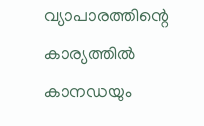വ്യാപാരത്തിന്റെ കാര്യത്തില്‍ കാനഡയും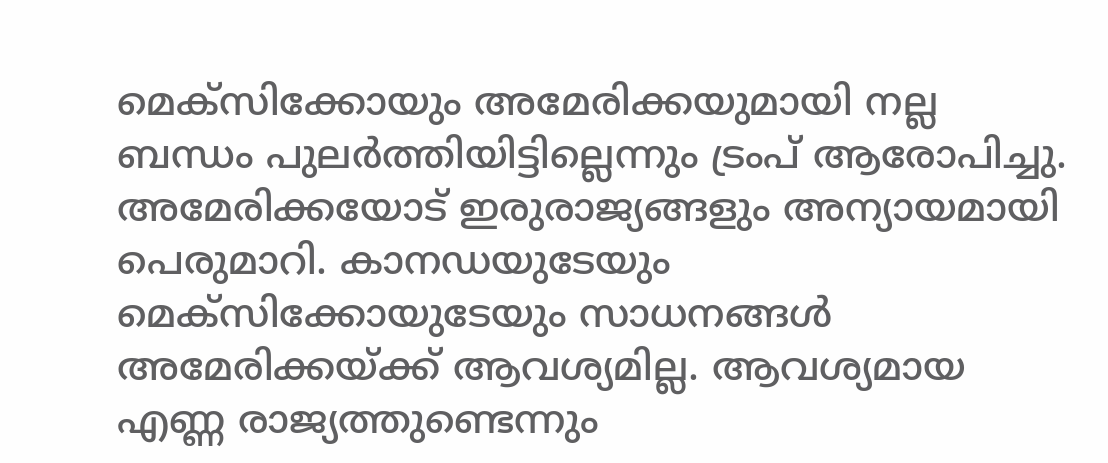മെക്‌സിക്കോയും അമേരിക്കയുമായി നല്ല ബന്ധം പുലര്‍ത്തിയിട്ടില്ലെന്നും ട്രംപ് ആരോപിച്ചു. അമേരിക്കയോട് ഇരുരാജ്യങ്ങളും അന്യായമായി പെരുമാറി. കാനഡയുടേയും മെക്‌സിക്കോയുടേയും സാധനങ്ങള്‍ അമേരിക്കയ്ക്ക് ആവശ്യമില്ല. ആവശ്യമായ എണ്ണ രാജ്യത്തുണ്ടെന്നും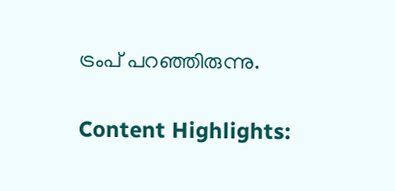ട്രംപ് പറഞ്ഞിരുന്നു.

Content Highlights: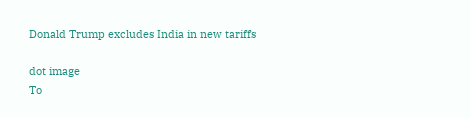Donald Trump excludes India in new tariffs

dot image
To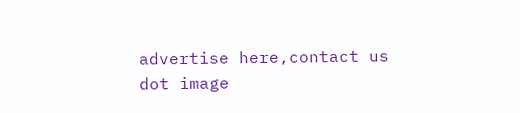advertise here,contact us
dot image